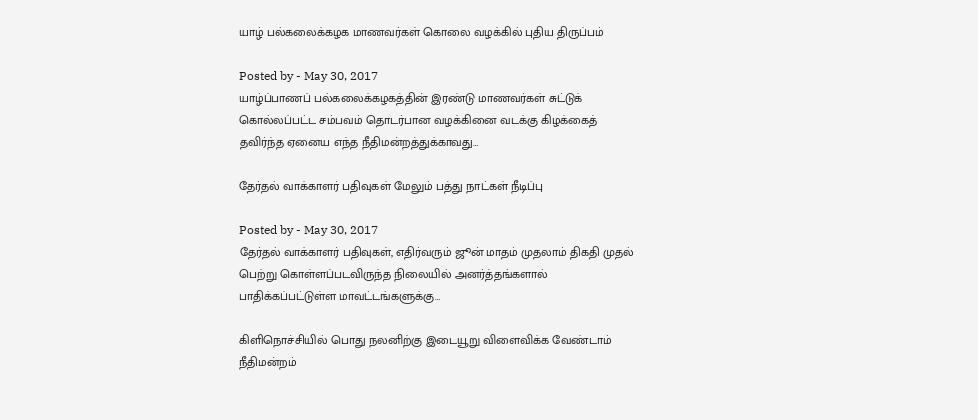யாழ் பல்கலைக்கழக மாணவர்கள் கொலை வழக்கில் புதிய திருப்பம்

Posted by - May 30, 2017
யாழ்ப்பாணப் பல்கலைக்கழகத்தின் இரண்டு மாணவர்கள் சுட்டுக் கொல்லப்பட்ட சம்பவம் தொடர்பான வழக்கினை வடக்கு கிழக்கைத் தவிர்ந்த ஏனைய எந்த நீதிமன்றத்துக்காவது…

தேர்தல் வாக்காளர் பதிவுகள் மேலும் பத்து நாட்கள் நீடிப்பு

Posted by - May 30, 2017
தேர்தல் வாக்காளர் பதிவுகள், எதிர்வரும் ஜூன் மாதம் முதலாம் திகதி முதல் பெற்று கொள்ளப்படவிருந்த நிலையில் அனர்த்தங்களால் பாதிக்கப்பட்டுள்ள மாவட்டங்களுக்கு…

கிளிநொச்சியில் பொது நலனிற்கு இடையூறு விளைவிக்க வேண்டாம் நீதிமன்றம்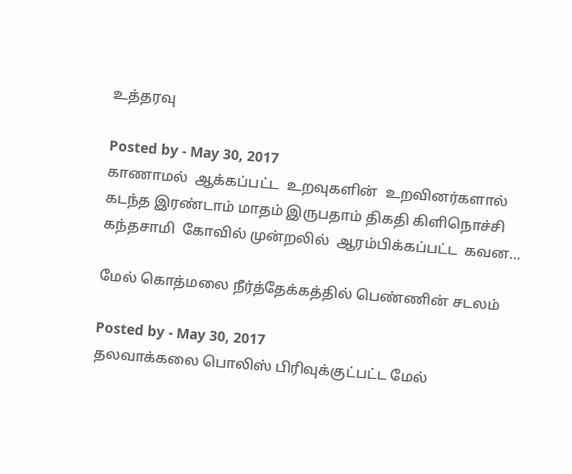உத்தரவு

Posted by - May 30, 2017
காணாமல்  ஆக்கப்பட்ட  உறவுகளின்  உறவினர்களால்  கடந்த இரண்டாம் மாதம் இருபதாம் திகதி கிளிநொச்சி  கந்தசாமி  கோவில் முன்றலில்  ஆரம்பிக்கப்பட்ட  கவன…

மேல் கொத்மலை நீர்த்தேக்கத்தில் பெண்ணின் சடலம்

Posted by - May 30, 2017
தலவாக்கலை பொலிஸ் பிரிவுக்குட்பட்ட மேல்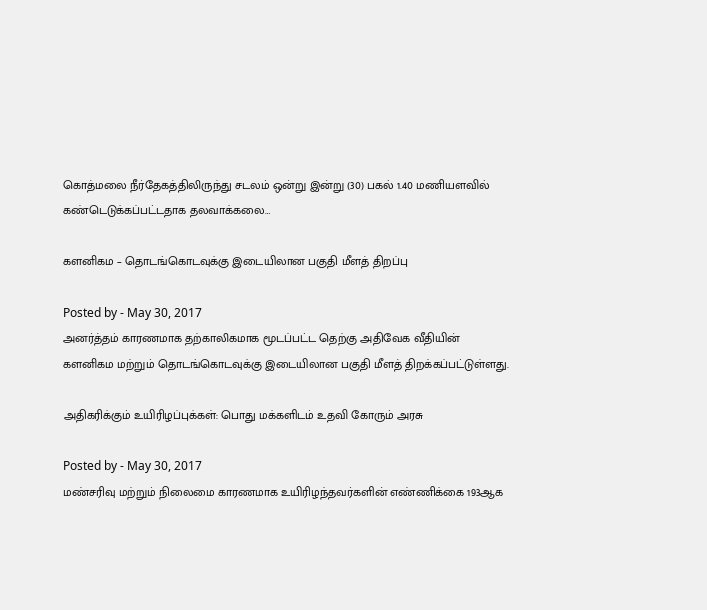கொத்மலை நீர்தேகத்திலிருந்து சடலம் ஒன்று இன்று (30) பகல் 1.40 மணியளவில் கண்டெடுக்கப்பட்டதாக தலவாக்கலை…

களனிகம – தொடங்கொடவுக்கு இடையிலான பகுதி மீளத் திறப்பு

Posted by - May 30, 2017
அனர்த்தம் காரணமாக தற்காலிகமாக மூடப்பட்ட தெற்கு அதிவேக வீதியின் களனிகம மற்றும் தொடங்கொடவுக்கு இடையிலான பகுதி மீளத் திறக்கப்பட்டுள்ளது.

அதிகரிக்கும் உயிரிழப்புக்கள்: பொது மக்களிடம் உதவி கோரும் அரசு

Posted by - May 30, 2017
மண்சரிவு மற்றும் நிலைமை காரணமாக உயிரிழந்தவர்களின் எண்ணிக்கை 193ஆக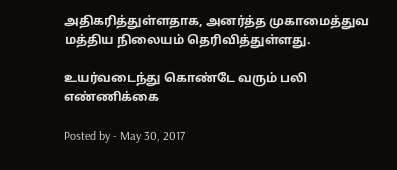அதிகரித்துள்ளதாக, அனர்த்த முகாமைத்துவ மத்திய நிலையம் தெரிவித்துள்ளது.

உயர்வடைந்து கொண்டே வரும் பலி எண்ணிக்கை

Posted by - May 30, 2017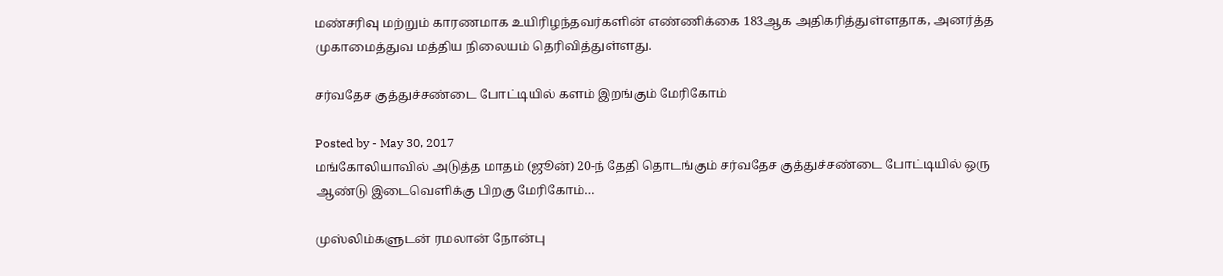மண்சரிவு மற்றும் காரணமாக உயிரிழந்தவர்களின் எண்ணிக்கை 183ஆக அதிகரித்துள்ளதாக, அனர்த்த முகாமைத்துவ மத்திய நிலையம் தெரிவித்துள்ளது.

சர்வதேச குத்துச்சண்டை போட்டியில் களம் இறங்கும் மேரிகோம்

Posted by - May 30, 2017
மங்கோலியாவில் அடுத்த மாதம் (ஜூன்) 20-ந் தேதி தொடங்கும் சர்வதேச குத்துச்சண்டை போட்டியில் ஒரு ஆண்டு இடைவெளிக்கு பிறகு மேரிகோம்…

முஸ்லிம்களுடன் ரமலான் நோன்பு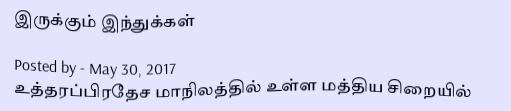இருக்கும் இந்துக்கள்

Posted by - May 30, 2017
உத்தரப்பிரதேச மாநிலத்தில் உள்ள மத்திய சிறையில்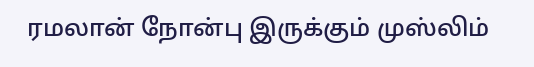ரமலான் நோன்பு இருக்கும் முஸ்லிம்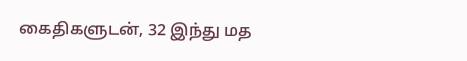கைதிகளுடன், 32 இந்து மத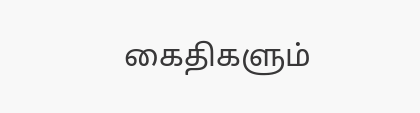கைதிகளும்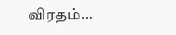விரதம்…